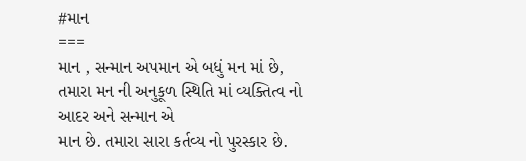#માન
===
માન , સન્માન અપમાન એ બધું મન માં છે, તમારા મન ની અનુકૂળ સ્થિતિ માં વ્યક્તિત્વ નો આદર અને સન્માન એ
માન છે. તમારા સારા કર્તવ્ય નો પુરસ્કાર છે.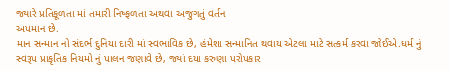જ્યારે પ્રતિકૂળતા માં તમારી નિષ્ફળતા અથવા અજુગતું વર્તન
અપમાન છે.
માન સન્માન નો સંદર્ભ દુનિયા દારી માં સ્વભાવિક છે, હંમેશા સન્માનિત થવાય એટલા માટે સત્કર્મ કરવા જોઈએ.ધર્મ નું સ્વરૂપ પ્રાકૃતિક નિયમો નું પાલન જણાવે છે, જ્યાં દયા કરુણા પરોપકાર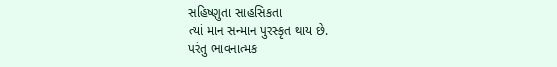સહિષ્ણુતા સાહસિકતા
ત્યાં માન સન્માન પુરસ્કૃત થાય છે.
પરંતુ ભાવનાત્મક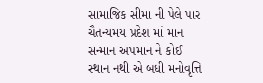સામાજિક સીમા ની પેલે પાર ચૈતન્યમય પ્રદેશ માં માન સન્માન અપમાન ને કોઈ સ્થાન નથી એ બધી મનોવૃત્તિ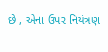છે , એના ઉપર નિયંત્રણ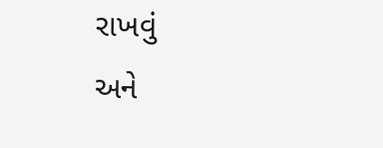રાખવું
અને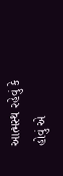આત્મસ્થ રહેવું કે હોવું એ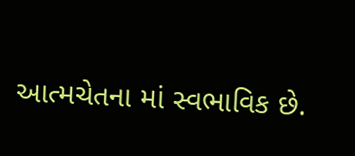આત્મચેતના માં સ્વભાવિક છે.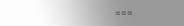===